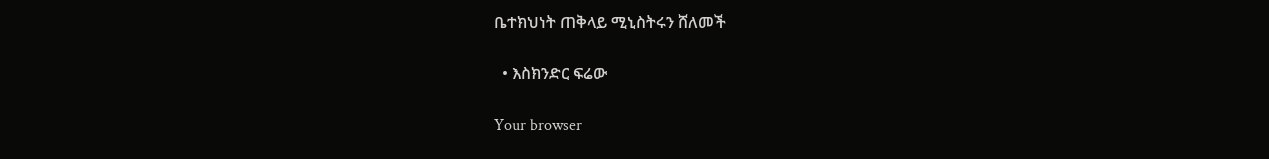ቤተክህነት ጠቅላይ ሚኒስትሩን ሸለመች

  • እስክንድር ፍሬው

Your browser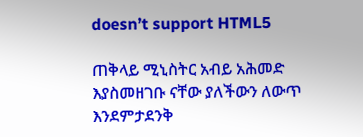doesn’t support HTML5

ጠቅላይ ሚኒስትር አብይ አሕመድ እያስመዘገቡ ናቸው ያለችውን ለውጥ እንደምታደንቅ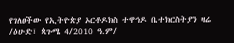የገለፀችው የኢትዮጵያ ኦርቶዶክስ ተዋኅዶ ቤተክርስትያን ዛሬ /ዕሁድ፣ ጳጉሜ 4/2010 ዓ.ም/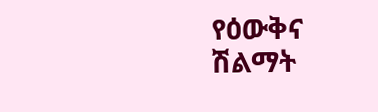የዕውቅና ሽልማት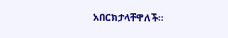አበርክታላቸዋለች።